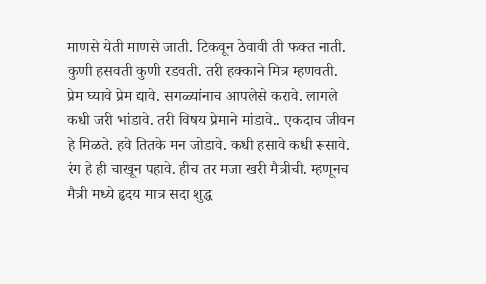माणसे येती माणसे जाती. टिकवून ठेवावी ती फक्त नाती. कुणी हसवती कुणी रडवती. तरी हक्काने मित्र म्हणवती. प्रेम घ्यावे प्रेम द्यावे. सगळ्यांनाच आपलेसे करावे. लागले कधी जरी भांडावे. तरी विषय प्रेमाने मांडावे.. एकदाच जीवन हे मिळते. हवे तितके मन जोडावे. कधी हसावे कधी रूसावे. रंग हे ही चाखून पहावे. हीच तर मजा खरी मैत्रीची. म्हणूनच मैत्री मध्ये हृदय मात्र सदा शुद्ध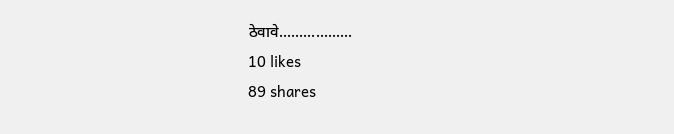ठेवावे..................
10 likes
89 shares